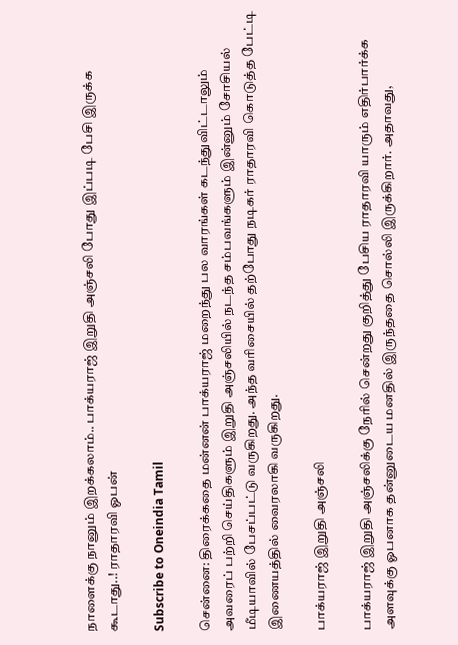நாளைக்கு நானும் இறக்கலாம்.. பாக்யராஜ் இறுதி அஞ்சலி போது இப்படி பேசி இருக்க கூடாது..! ராதாரவி ஓபன்

Subscribe to Oneindia Tamil

சென்னை: திரைக்கதை மன்னன் பாக்யராஜ் மறைந்து பல வாரங்கள் கடந்துவிட்டாலும் அவரைப் பற்றி செய்திகளும் இறுதி அஞ்சலியில் நடந்த சம்பவங்களும் இன்னும் சோசியல் மீடியாவில் பேசப்பட்டு வருகிறது. அந்த வரிசையில் தற்போது நடிகர் ராதாரவி கொடுத்த பேட்டி இணையத்தில் வைரலாகி வருகிறது.

பாக்யராஜ் இறுதி அஞ்சலி

பாக்யராஜ் இறுதி அஞ்சலிக்கு நேரில் சென்றது குறித்து பேசிய ராதாரவி யாரும் எதிர்பார்க்க அளவுக்கு ஓபனாக தன்னுடைய மனதில் இருந்ததை சொல்லி இருக்கிறார். அதாவது,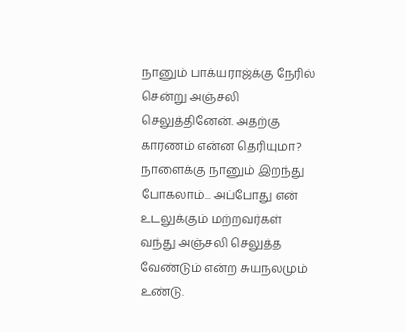நானும் பாக்யராஜ்க்கு நேரில் சென்று அஞ்சலி செலுத்தினேன். அதற்கு காரணம் என்ன தெரியுமா? நாளைக்கு நானும் இறந்து போகலாம்... அப்போது என் உடலுக்கும் மற்றவர்கள் வந்து அஞ்சலி செலுத்த வேண்டும் என்ற சுயநலமும் உண்டு.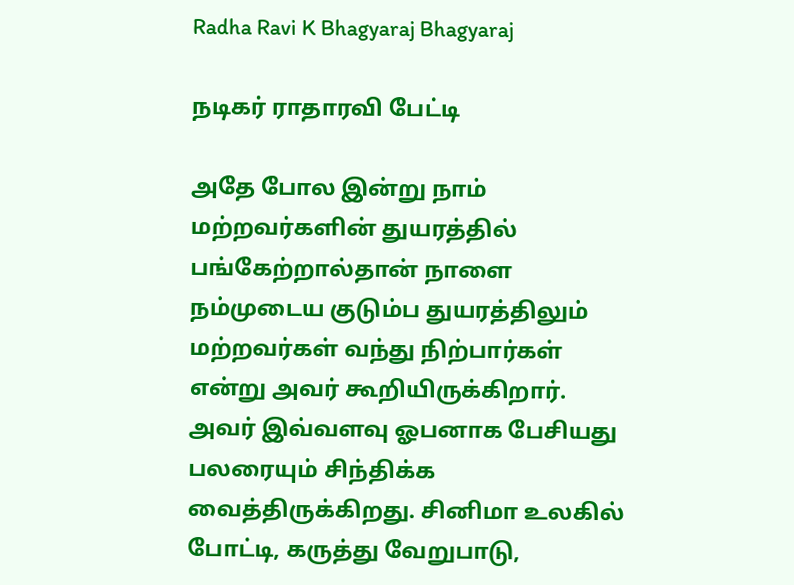Radha Ravi K Bhagyaraj Bhagyaraj

நடிகர் ராதாரவி பேட்டி

அதே போல இன்று நாம் மற்றவர்களின் துயரத்தில் பங்கேற்றால்தான் நாளை நம்முடைய குடும்ப துயரத்திலும் மற்றவர்கள் வந்து நிற்பார்கள் என்று அவர் கூறியிருக்கிறார். அவர் இவ்வளவு ஓபனாக பேசியது பலரையும் சிந்திக்க வைத்திருக்கிறது. சினிமா உலகில் போட்டி, கருத்து வேறுபாடு,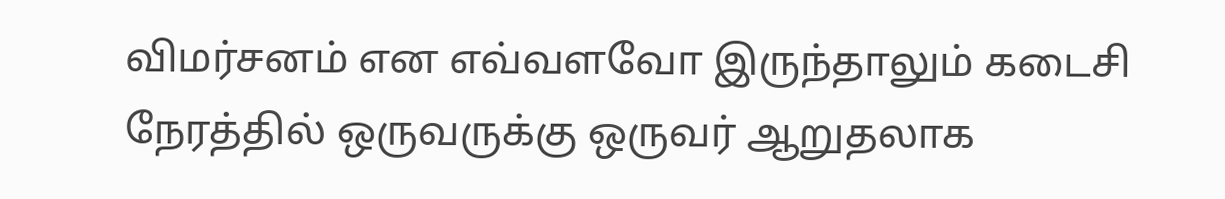விமர்சனம் என எவ்வளவோ இருந்தாலும் கடைசி நேரத்தில் ஒருவருக்கு ஒருவர் ஆறுதலாக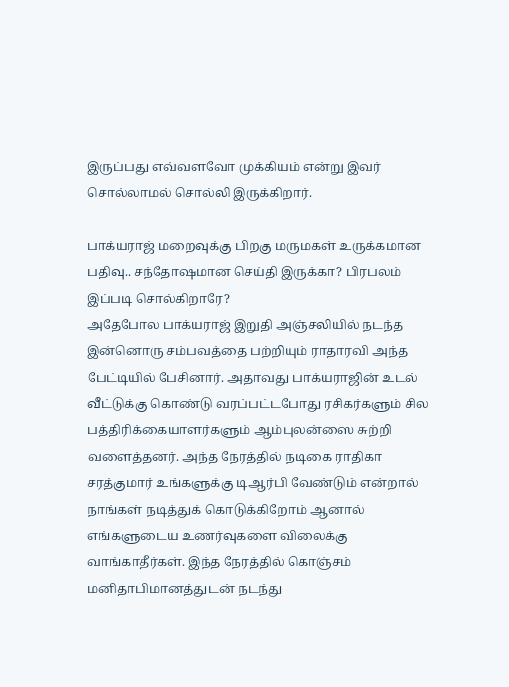இருப்பது எவ்வளவோ முக்கியம் என்று இவர் சொல்லாமல் சொல்லி இருக்கிறார்.

பாக்யராஜ் மறைவுக்கு பிறகு மருமகள் உருக்கமான பதிவு.. சந்தோஷமான செய்தி இருக்கா? பிரபலம் இப்படி சொல்கிறாரே?
அதேபோல பாக்யராஜ் இறுதி அஞ்சலியில் நடந்த இன்னொரு சம்பவத்தை பற்றியும் ராதாரவி அந்த பேட்டியில் பேசினார். அதாவது பாக்யராஜின் உடல் வீட்டுக்கு கொண்டு வரப்பட்டபோது ரசிகர்களும் சில பத்திரிக்கையாளர்களும் ஆம்புலன்ஸை சுற்றி வளைத்தனர். அந்த நேரத்தில் நடிகை ராதிகா சரத்குமார் உங்களுக்கு டிஆர்பி வேண்டும் என்றால் நாங்கள் நடித்துக் கொடுக்கிறோம் ஆனால் எங்களுடைய உணர்வுகளை விலைக்கு வாங்காதீர்கள். இந்த நேரத்தில் கொஞ்சம் மனிதாபிமானத்துடன் நடந்து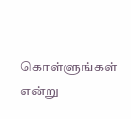கொள்ளுங்கள் என்று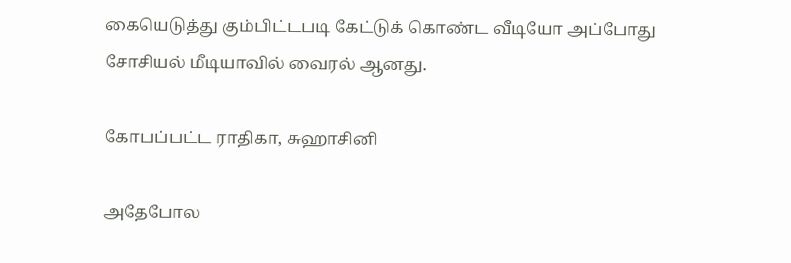கையெடுத்து கும்பிட்டபடி கேட்டுக் கொண்ட வீடியோ அப்போது சோசியல் மீடியாவில் வைரல் ஆனது.

கோபப்பட்ட ராதிகா, சுஹாசினி

அதேபோல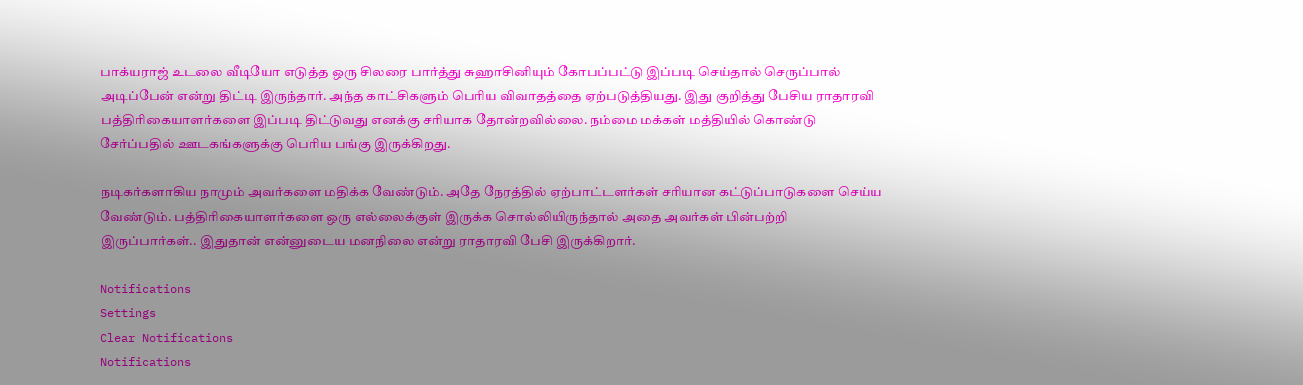பாக்யராஜ் உடலை வீடியோ எடுத்த ஒரு சிலரை பார்த்து சுஹாசினியும் கோபப்பட்டு இப்படி செய்தால் செருப்பால் அடிப்பேன் என்று திட்டி இருந்தார். அந்த காட்சிகளும் பெரிய விவாதத்தை ஏற்படுத்தியது. இது குறித்து பேசிய ராதாரவி பத்திரிகையாளர்களை இப்படி திட்டுவது எனக்கு சரியாக தோன்றவில்லை. நம்மை மக்கள் மத்தியில் கொண்டு சேர்ப்பதில் ஊடகங்களுக்கு பெரிய பங்கு இருக்கிறது.

நடிகர்களாகிய நாமும் அவர்களை மதிக்க வேண்டும். அதே நேரத்தில் ஏற்பாட்டளர்கள் சரியான கட்டுப்பாடுகளை செய்ய வேண்டும். பத்திரிகையாளர்களை ஒரு எல்லைக்குள் இருக்க சொல்லியிருந்தால் அதை அவர்கள் பின்பற்றி இருப்பார்கள்.. இதுதான் என்னுடைய மனநிலை என்று ராதாரவி பேசி இருக்கிறார்.

Notifications
Settings
Clear Notifications
Notifications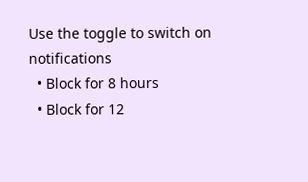Use the toggle to switch on notifications
  • Block for 8 hours
  • Block for 12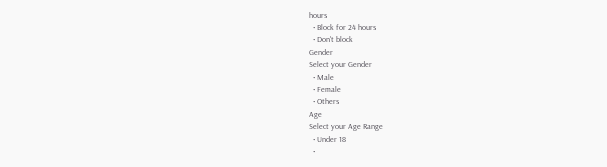hours
  • Block for 24 hours
  • Don't block
Gender
Select your Gender
  • Male
  • Female
  • Others
Age
Select your Age Range
  • Under 18
  •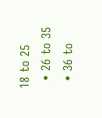18 to 25
  • 26 to 35
  • 36 to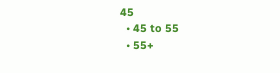45
  • 45 to 55
  • 55+